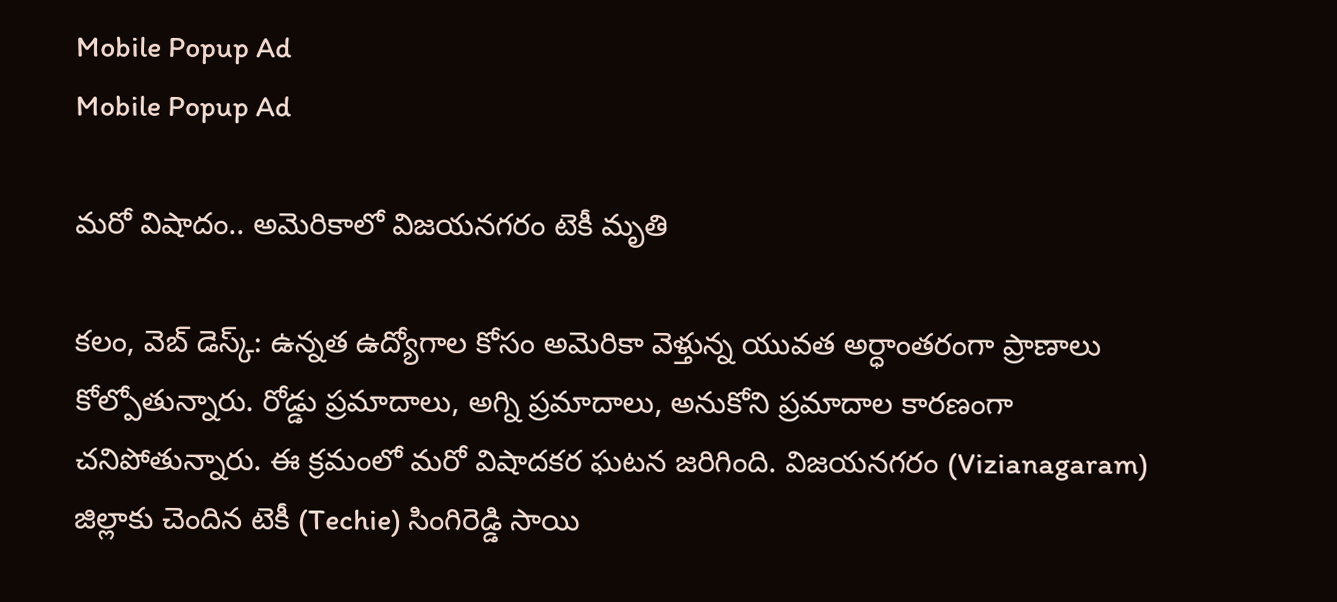Mobile Popup Ad
Mobile Popup Ad

మరో విషాదం.. అమెరికాలో విజయనగరం టెకీ మృతి

కలం, వెబ్ డెస్క్: ఉన్నత ఉద్యోగాల కోసం అమెరికా వెళ్తున్న యువత అర్ధాంతరంగా ప్రాణాలు కోల్పోతున్నారు. రోడ్డు ప్రమాదాలు, అగ్ని ప్రమాదాలు, అనుకోని ప్రమాదాల కారణంగా చనిపోతున్నారు. ఈ క్రమంలో మరో విషాదకర ఘటన జరిగింది. విజయనగరం (Vizianagaram) జిల్లాకు చెందిన టెకీ (Techie) సింగిరెడ్డి సాయి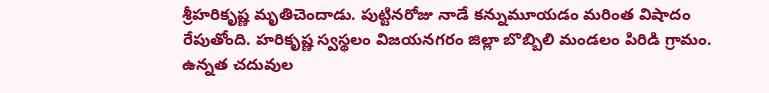శ్రీహరికృష్ణ మృతిచెందాడు. పుట్టినరోజు నాడే కన్నుమూయడం మరింత విషాదం రేపుతోంది. హరికృష్ణ స్వస్థలం విజయనగరం జిల్లా బొబ్బిలి మండలం పిరిడి గ్రామం. ఉన్నత చదువుల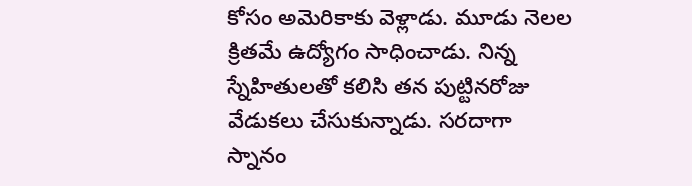కోసం అమెరికాకు వెళ్లాడు. మూడు నెలల క్రితమే ఉద్యోగం సాధించాడు. నిన్న స్నేహితులతో కలిసి తన పుట్టినరోజు వేడుకలు చేసుకున్నాడు. సరదాగా స్నానం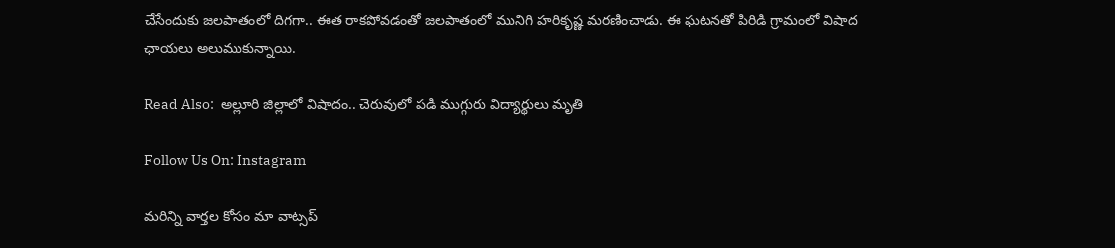చేసేందుకు జలపాతంలో దిగగా.. ఈత రాకపోవడంతో జలపాతంలో మునిగి హరికృష్ణ మరణించాడు. ఈ ఘటనతో పిరిడి గ్రామంలో విషాద ఛాయలు అలుముకున్నాయి.

Read Also:  అల్లూరి జిల్లాలో విషాదం.. చెరువులో పడి ముగ్గురు విద్యార్థులు మృతి

Follow Us On: Instagram

మ‌రిన్ని వార్త‌ల కోసం మా వాట్స‌ప్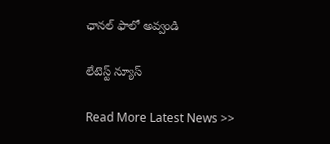ఛాన‌ల్ ఫాలో అవ్వండి

లేటెస్ట్ న్యూస్‌

Read More Latest News >>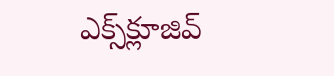ఎక్స్‌క్లూజివ్‌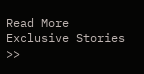Read More Exclusive Stories >>